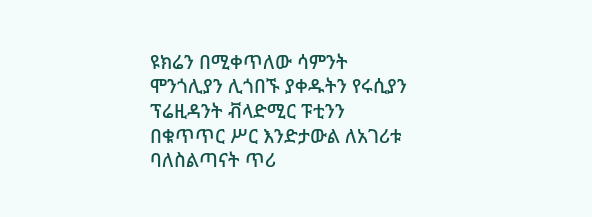ዩክሬን በሚቀጥለው ሳምንት ሞንጎሊያን ሊጎበኙ ያቀዱትን የሩሲያን ፕሬዚዳንት ቭላድሚር ፑቲንን በቁጥጥር ሥር እንድታውል ለአገሪቱ ባለስልጣናት ጥሪ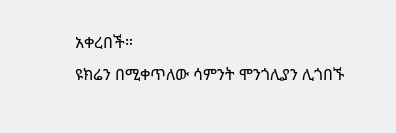አቀረበች።
ዩክሬን በሚቀጥለው ሳምንት ሞንጎሊያን ሊጎበኙ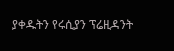ያቀዱትን የሩሲያን ፕሬዚዳንት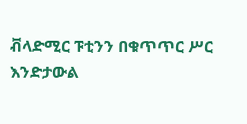ቭላድሚር ፑቲንን በቁጥጥር ሥር እንድታውል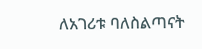ለአገሪቱ ባለስልጣናት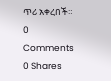ጥሪ አቀረበች።
0 Comments
0 Shares